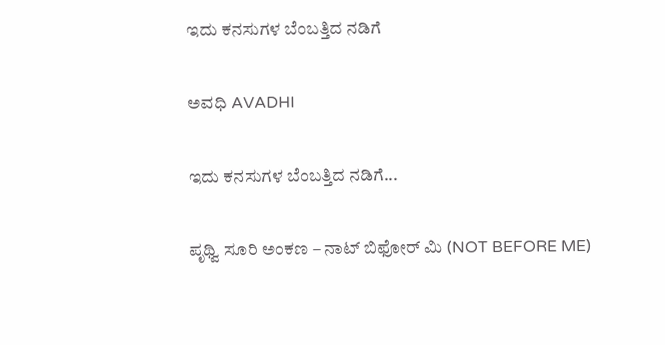ಇದು ಕನಸುಗಳ ಬೆಂಬತ್ತಿದ ನಡಿಗೆ‍

ಅವಧಿ AVADHI

ಇದು ಕನಸುಗಳ ಬೆಂಬತ್ತಿದ ನಡಿಗೆ...

ಪೃಥ್ವಿ ಸೂರಿ ಅಂಕಣ – ನಾಟ್ ಬಿಫೋರ್ ಮಿ (NOT BEFORE ME)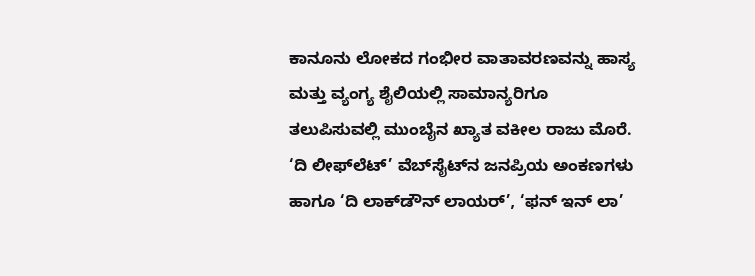ಕಾನೂನು ಲೋಕದ ಗಂಭೀರ ವಾತಾವರಣವನ್ನು ಹಾಸ್ಯ ಮತ್ತು ವ್ಯಂಗ್ಯ ಶೈಲಿಯಲ್ಲಿ ಸಾಮಾನ್ಯರಿಗೂ ತಲುಪಿಸುವಲ್ಲಿ ಮುಂಬೈನ ಖ್ಯಾತ ವಕೀಲ ರಾಜು ಮೊರೆ. ‘ದಿ ಲೀಫ್‌ಲೆಟ್’ ವೆಬ್‌ಸೈಟ್‌ನ ಜನಪ್ರಿಯ ಅಂಕಣಗಳು ಹಾಗೂ ‘ದಿ ಲಾಕ್‌ಡೌನ್ ಲಾಯರ್’, ‘ಫನ್ ಇನ್ ಲಾ’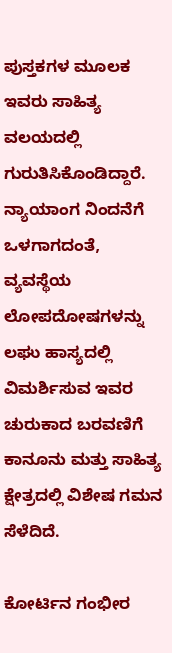ಪುಸ್ತಕಗಳ ಮೂಲಕ ಇವರು ಸಾಹಿತ್ಯ ವಲಯದಲ್ಲಿ ಗುರುತಿಸಿಕೊಂಡಿದ್ದಾರೆ. ನ್ಯಾಯಾಂಗ ನಿಂದನೆಗೆ ಒಳಗಾಗದಂತೆ, ವ್ಯವಸ್ಥೆಯ ಲೋಪದೋಷಗಳನ್ನು ಲಘು ಹಾಸ್ಯದಲ್ಲಿ ವಿಮರ್ಶಿಸುವ ಇವರ ಚುರುಕಾದ ಬರವಣಿಗೆ ಕಾನೂನು ಮತ್ತು ಸಾಹಿತ್ಯ ಕ್ಷೇತ್ರದಲ್ಲಿ ವಿಶೇಷ ಗಮನ ಸೆಳೆದಿದೆ.

ಕೋರ್ಟಿನ ಗಂಭೀರ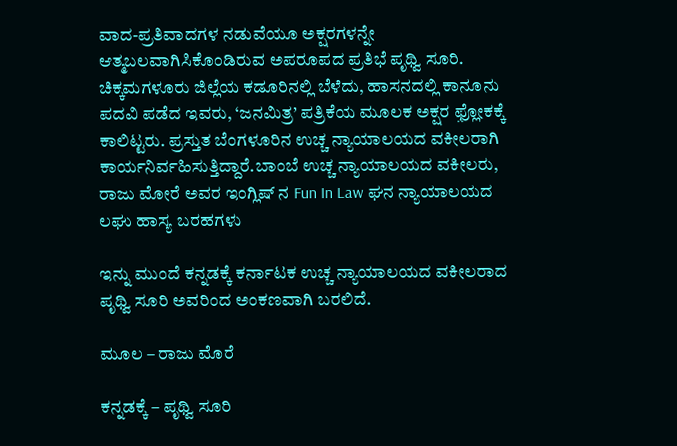ವಾದ-ಪ್ರತಿವಾದಗಳ ನಡುವೆಯೂ ಅಕ್ಷರಗಳನ್ನೇ ಆತ್ಮಬಲವಾಗಿಸಿಕೊಂಡಿರುವ ಅಪರೂಪದ ಪ್ರತಿಭೆ ಪೃಥ್ವಿ ಸೂರಿ. ಚಿಕ್ಕಮಗಳೂರು ಜಿಲ್ಲೆಯ ಕಡೂರಿನಲ್ಲಿ ಬೆಳೆದು, ಹಾಸನದಲ್ಲಿ ಕಾನೂನು ಪದವಿ ಪಡೆದ ಇವರು, ‘ಜನಮಿತ್ರ’ ಪತ್ರಿಕೆಯ ಮೂಲಕ ಅಕ್ಷರ ಫ಼್ಲೋಕಕ್ಕೆ ಕಾಲಿಟ್ಟರು. ಪ್ರಸ್ತುತ ಬೆಂಗಳೂರಿನ ಉಚ್ಚ ನ್ಯಾಯಾಲಯದ ವಕೀಲರಾಗಿ ಕಾರ್ಯನಿರ್ವಹಿಸುತ್ತಿದ್ದಾರೆ.ಬಾಂಬೆ ಉಚ್ಚ ನ್ಯಾಯಾಲಯದ ವಕೀಲರು, ರಾಜು ಮೋರೆ ಅವರ ಇಂಗ್ಲಿಷ್ ನ Fun In Law ಘನ ನ್ಯಾಯಾಲಯದ ಲಘು ಹಾಸ್ಯ ಬರಹಗಳು

ಇನ್ನು ಮುಂದೆ ಕನ್ನಡಕ್ಕೆ ಕರ್ನಾಟಕ ಉಚ್ಚ ನ್ಯಾಯಾಲಯದ ವಕೀಲರಾದ ಪೃಥ್ವಿ ಸೂರಿ ಅವರಿಂದ ಅಂಕಣವಾಗಿ ಬರಲಿದೆ.

ಮೂಲ – ರಾಜು ಮೊರೆ

ಕನ್ನಡಕ್ಕೆ – ಪೃಥ್ವಿ ಸೂರಿ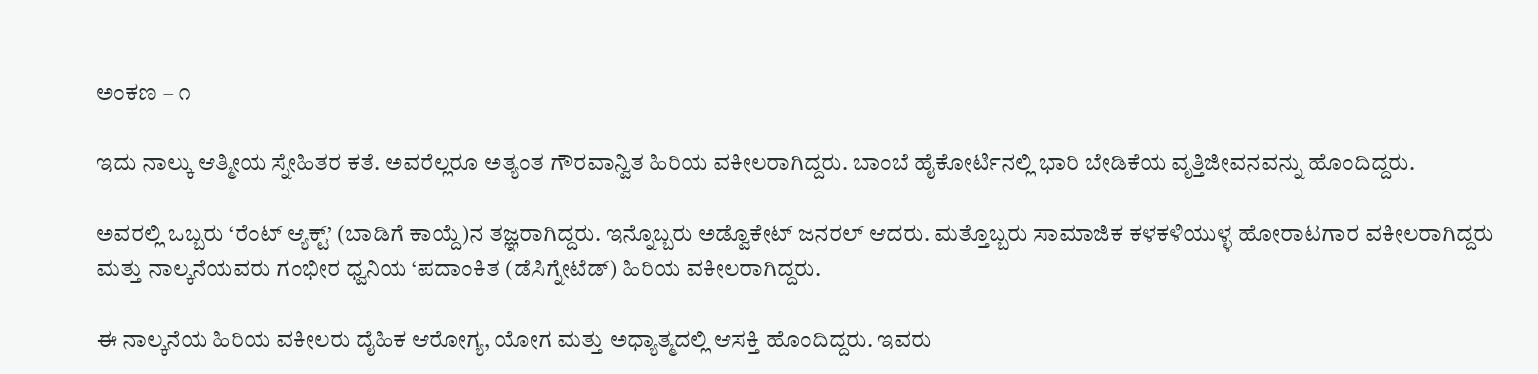ಅಂಕಣ – ೧

ಇದು ನಾಲ್ಕು ಆತ್ಮೀಯ ಸ್ನೇಹಿತರ ಕತೆ. ಅವರೆಲ್ಲರೂ ಅತ್ಯಂತ ಗೌರವಾನ್ವಿತ ಹಿರಿಯ ವಕೀಲರಾಗಿದ್ದರು. ಬಾಂಬೆ ಹೈಕೋರ್ಟಿನಲ್ಲಿ ಭಾರಿ ಬೇಡಿಕೆಯ ವೃತ್ತಿಜೀವನ‌ವನ್ನು ಹೊಂದಿದ್ದರು.

ಅವರಲ್ಲಿ ಒಬ್ಬರು ‘ರೆಂಟ್ ಆ್ಯಕ್ಟ್’ (ಬಾಡಿಗೆ ಕಾಯ್ದೆ)ನ ತಜ್ಞರಾಗಿದ್ದರು. ಇನ್ನೊಬ್ಬರು ಅಡ್ವೊಕೇಟ್ ಜನರಲ್ ಆದರು. ಮತ್ತೊಬ್ಬರು ಸಾಮಾಜಿಕ ಕಳಕಳಿಯುಳ್ಳ ಹೋರಾಟಗಾರ ವಕೀಲರಾಗಿದ್ದರು ಮತ್ತು ನಾಲ್ಕನೆಯವರು ಗಂಭೀರ ಧ್ವನಿಯ ‘ಪದಾಂಕಿತ (ಡೆಸಿಗ್ನೇಟೆಡ್) ಹಿರಿಯ ವಕೀಲರಾಗಿದ್ದರು.

ಈ ನಾಲ್ಕನೆಯ ಹಿರಿಯ ವಕೀಲರು ದೈಹಿಕ ಆರೋಗ್ಯ, ಯೋಗ ಮತ್ತು ಅಧ್ಯಾತ್ಮದಲ್ಲಿ ಆಸಕ್ತಿ ಹೊಂದಿದ್ದರು. ಇವರು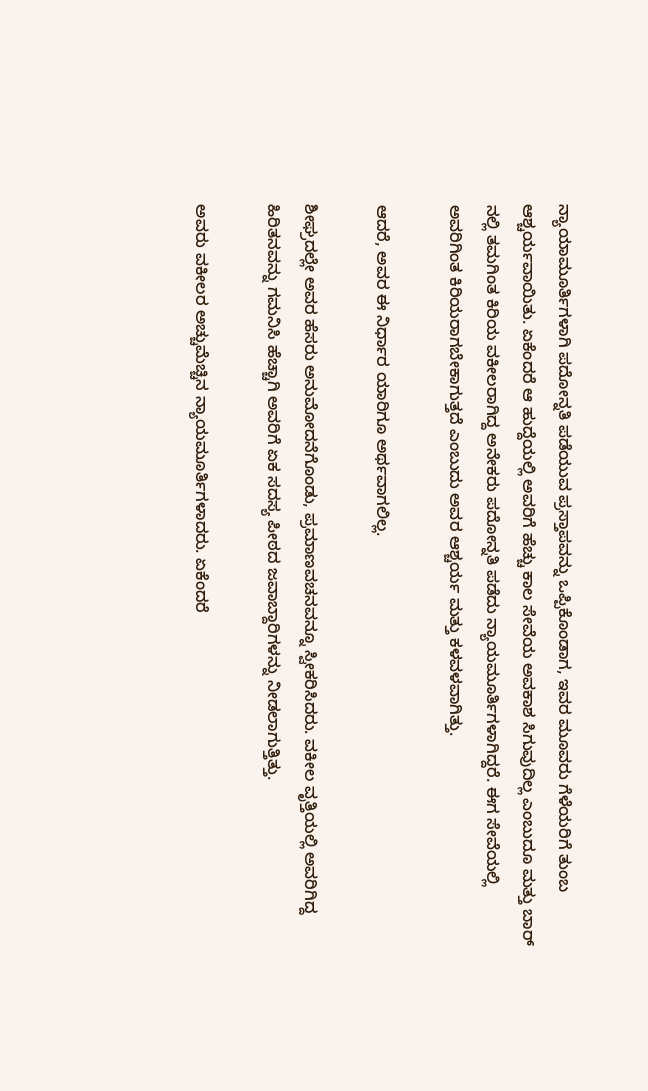ನ್ಯಾಯಾಮೂರ್ತಿಗಳಾಗಿ ಪದೋನ್ನತಿ ಪಡೆಯುವ ಪ್ರಸ್ತಾಪವನ್ನು ಒಪ್ಪಿಕೊಂಡಾಗ, ಇವರ ಮೂವರು ಗೆಳೆಯರಿಗೆ ತುಂಬ ಆಶ್ಚರ್ಯವಾಯಿತು. ಏಕೆಂದರೆ ಆ ಹುದ್ದೆಯಲ್ಲಿ ಅವರಿಗೆ ಹೆಚ್ಚು ಕಾಲ ಸೇವೆಯ ಅವಕಾಶ ಸಿಗುವುದಿಲ್ಲ ಎಂಬುದೂ ಮತ್ತು ಬಾರ್ ನಲ್ಲಿ ತಮಗಿಂತ ಕಿರಿಯ ವಕೀಲರಾಗಿದ್ದ ಅನೇಕರು ಪದೋನ್ನತಿ ಪಡೆದು ನ್ಯಾಯಮೂರ್ತಿಗಳಾಗಿದ್ದರೆ. ಈಗ ಸೇವೆಯಲ್ಲಿ ಅವರಿಗಿಂತ ಕಿರಿಯರಾಗಬೇಕಾಗುತ್ತದೆ ಎಂಬುದು ಅವರ ಆಶ್ಚರ್ಯ ಮತ್ತು ಕಳವಳವಾಗಿತ್ತು.

ಆದರೆ, ಅವರ ಈ ನಿರ್ಧಾರ ಯಾರಿಗೂ ಅರ್ಥವಾಗಲಿಲ್ಲ.

ಶೀಘ್ರದಲ್ಲೇ ಅವರ ಹೆಸರು ಅನುಮೋದನೆಗೊಂಡು, ಪ್ರಮಾಣವಚನವನ್ನೂ ಸ್ವೀಕರಿಸಿದರು. ವಕೀಲ ವೃತ್ತಿಯಲ್ಲಿ ಅವರಿಗಿದ್ದ ಹಿರಿತನವನ್ನು ಗಮನಿಸಿ ಹೆಚ್ಚಾಗಿ ಅವರಿಗೆ ಏಕ ಸದಸ್ಯ ಪೀಠದ ಜವಾಬ್ದಾರಿಗಳನ್ನು ನೀಡಲಾಗುತ್ತಿತ್ತು.

ಅವರು ವಕೀಲರ ಅಚ್ಚುಮೆಚ್ಚಿನ ನ್ಯಾಯಮೂರ್ತಿಗಳಾದರು. ಏಕೆಂದರೆ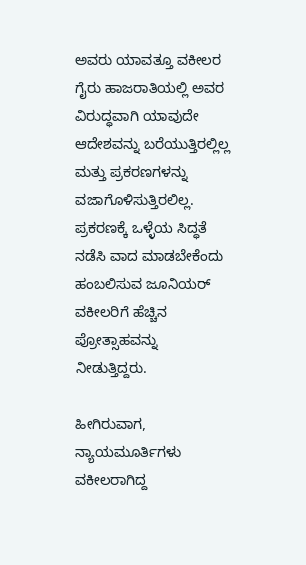ಅವರು ಯಾವತ್ತೂ ವಕೀಲರ ಗೈರು ಹಾಜರಾತಿಯಲ್ಲಿ ಅವರ ವಿರುದ್ಧವಾಗಿ ಯಾವುದೇ ಆದೇಶವನ್ನು ಬರೆಯುತ್ತಿರಲ್ಲಿಲ್ಲ ಮತ್ತು ಪ್ರಕರಣಗಳನ್ನು ವಜಾಗೊಳಿಸುತ್ತಿರಲಿಲ್ಲ. ಪ್ರಕರಣಕ್ಕೆ ಒಳ್ಳೆಯ ಸಿದ್ಧತೆ ನಡೆಸಿ ವಾದ ಮಾಡಬೇಕೆಂದು ಹಂಬಲಿಸುವ ಜೂನಿಯರ್ ವಕೀಲರಿಗೆ ಹೆಚ್ಚಿನ ಪ್ರೋತ್ಸಾಹವನ್ನು ನೀಡುತ್ತಿದ್ದರು.

ಹೀಗಿರುವಾಗ, ನ್ಯಾಯಮೂರ್ತಿಗಳು ವಕೀಲರಾಗಿದ್ದ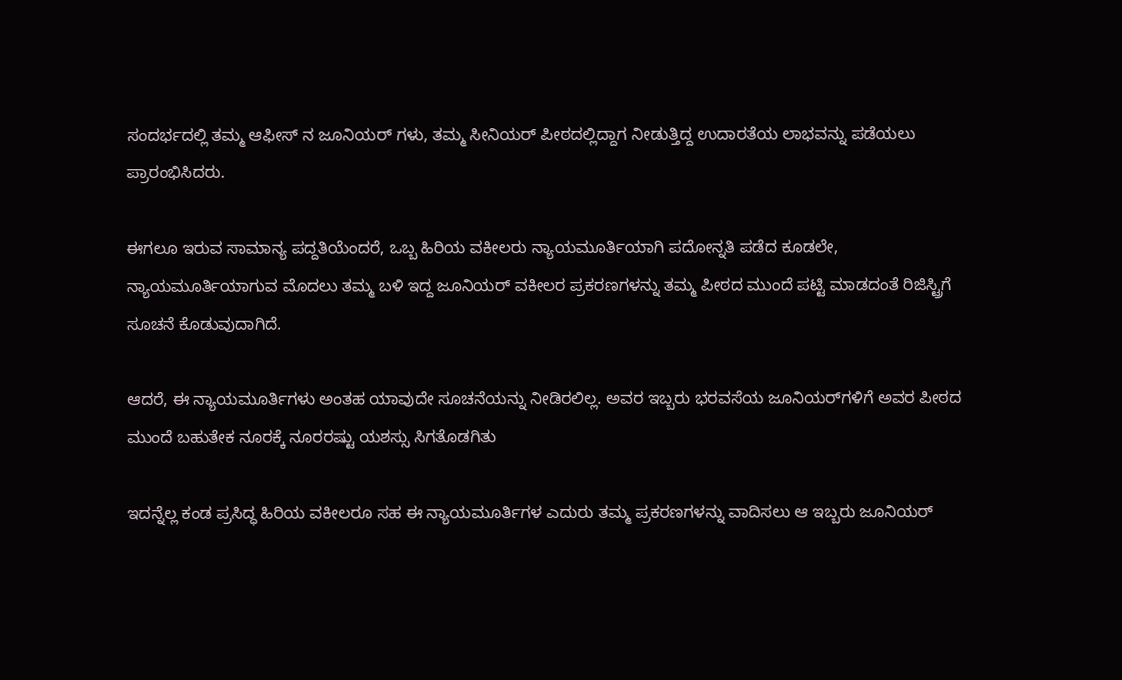ಸಂದರ್ಭದಲ್ಲಿ ತಮ್ಮ ಆಫೀಸ್ ನ ಜೂನಿಯರ್ ಗಳು, ತಮ್ಮ ಸೀನಿಯರ್‌ ಪೀಠದಲ್ಲಿದ್ದಾಗ ನೀಡುತ್ತಿದ್ದ ಉದಾರತೆಯ ಲಾಭವನ್ನು ಪಡೆಯಲು ಪ್ರಾರಂಭಿಸಿದರು.

ಈಗಲೂ ಇರುವ ಸಾಮಾನ್ಯ ಪದ್ದತಿಯೆಂದರೆ, ಒಬ್ಬ ಹಿರಿಯ ವಕೀಲರು ನ್ಯಾಯಮೂರ್ತಿಯಾಗಿ ಪದೋನ್ನತಿ ಪಡೆದ ಕೂಡಲೇ, ನ್ಯಾಯಮೂರ್ತಿಯಾಗುವ ಮೊದಲು ತಮ್ಮ ಬಳಿ ಇದ್ದ ಜೂನಿಯರ್ ವಕೀಲರ ಪ್ರಕರಣಗಳನ್ನು ತಮ್ಮ ಪೀಠದ ಮುಂದೆ ಪಟ್ಟಿ ಮಾಡದಂತೆ ರಿಜಿಸ್ಟ್ರಿಗೆ ಸೂಚನೆ ಕೊಡುವುದಾಗಿದೆ.

ಆದರೆ, ಈ ನ್ಯಾಯಮೂರ್ತಿಗಳು ಅಂತಹ ಯಾವುದೇ ಸೂಚನೆಯನ್ನು ನೀಡಿರಲಿಲ್ಲ. ಅವರ ಇಬ್ಬರು ಭರವಸೆಯ ಜೂನಿಯರ್‌ಗಳಿಗೆ ಅವರ ಪೀಠದ ಮುಂದೆ ಬಹುತೇಕ ನೂರಕ್ಕೆ ನೂರರಷ್ಟು ಯಶಸ್ಸು ಸಿಗತೊಡಗಿತು

ಇದನ್ನೆಲ್ಲ ಕಂಡ ಪ್ರಸಿದ್ಧ ಹಿರಿಯ ವಕೀಲರೂ ಸಹ ಈ ನ್ಯಾಯಮೂರ್ತಿಗಳ ಎದುರು ತಮ್ಮ ಪ್ರಕರಣಗಳನ್ನು ವಾದಿಸಲು ಆ ಇಬ್ಬರು ಜೂನಿಯರ್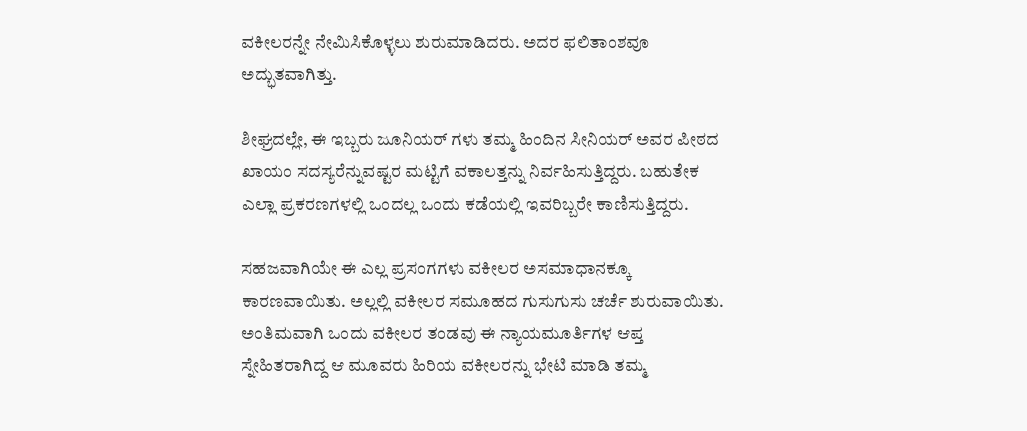ವಕೀಲರನ್ನೇ ನೇಮಿಸಿಕೊಳ್ಳಲು ಶುರುಮಾಡಿದರು. ಅದರ ಫಲಿತಾಂಶವೂ ಅದ್ಭುತವಾಗಿತ್ತು.

ಶೀಘ್ರದಲ್ಲೇ, ಈ ಇಬ್ಬರು ಜೂನಿಯರ್ ಗಳು ತಮ್ಮ ಹಿಂದಿನ ಸೀನಿಯರ್ ಅವರ ಪೀಠದ ಖಾಯಂ ಸದಸ್ಯರೆನ್ನುವಷ್ಟರ ಮಟ್ಟಿಗೆ ವಕಾಲತ್ತನ್ನು ನಿರ್ವಹಿಸುತ್ತಿದ್ದರು. ಬಹುತೇಕ ಎಲ್ಲಾ ಪ್ರಕರಣಗಳಲ್ಲಿ ಒಂದಲ್ಲ‌ ಒಂದು ಕಡೆಯಲ್ಲಿ ಇವರಿಬ್ಬರೇ ಕಾಣಿಸುತ್ತಿದ್ದರು.

ಸಹಜವಾಗಿಯೇ ಈ ಎಲ್ಲ ಪ್ರಸಂಗಗಳು ವಕೀಲರ ಅಸಮಾಧಾನಕ್ಕೂ ಕಾರಣವಾಯಿತು. ಅಲ್ಲಲ್ಲಿ ವಕೀಲರ ಸಮೂಹದ ಗುಸುಗುಸು ಚರ್ಚೆ ಶುರುವಾಯಿತು. ಅಂತಿಮವಾಗಿ ಒಂದು ವಕೀಲರ ತಂಡವು ಈ ನ್ಯಾಯಮೂರ್ತಿಗಳ ಆಪ್ತ ಸ್ನೇಹಿತರಾಗಿದ್ದ ಆ ಮೂವರು ಹಿರಿಯ ವಕೀಲರನ್ನು ಭೇಟಿ ಮಾಡಿ ತಮ್ಮ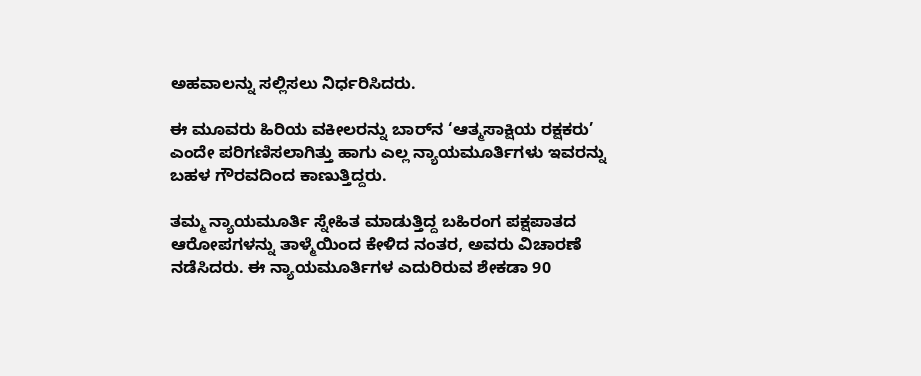ಅಹವಾಲನ್ನು ಸಲ್ಲಿಸಲು ನಿರ್ಧರಿಸಿದರು.

ಈ ಮೂವರು ಹಿರಿಯ ವಕೀಲರನ್ನು ಬಾರ್‌ನ ‘ಆತ್ಮಸಾಕ್ಷಿಯ ರಕ್ಷಕರು’ ಎಂದೇ ಪರಿಗಣಿಸಲಾಗಿತ್ತು ಹಾಗು ಎಲ್ಲ ನ್ಯಾಯಮೂರ್ತಿಗಳು ಇವರನ್ನು ಬಹಳ ಗೌರವದಿಂದ ಕಾಣುತ್ತಿದ್ದರು.

ತಮ್ಮ ನ್ಯಾಯಮೂರ್ತಿ ಸ್ನೇಹಿತ ಮಾಡುತ್ತಿದ್ದ ಬಹಿರಂಗ ಪಕ್ಷಪಾತದ ಆರೋಪಗಳನ್ನು ತಾಳ್ಮೆಯಿಂದ ಕೇಳಿದ ನಂತರ, ಅವರು ವಿಚಾರಣೆ ನಡೆಸಿದರು. ಈ ನ್ಯಾಯಮೂರ್ತಿಗಳ ಎದುರಿರುವ ಶೇಕಡಾ 90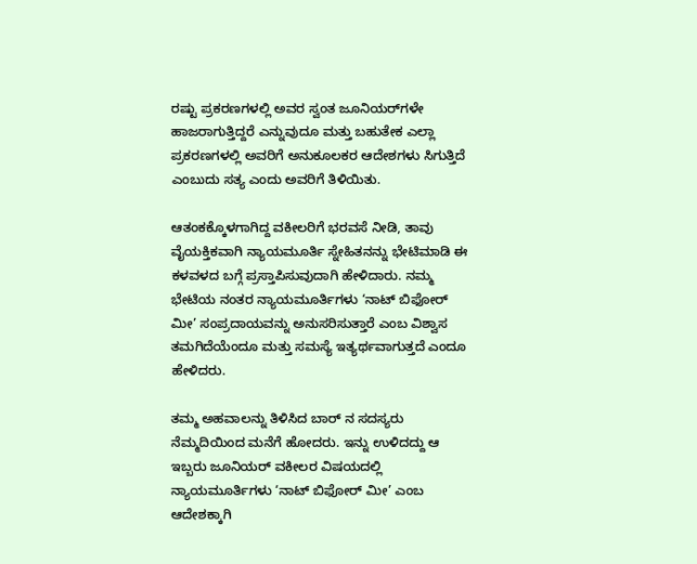ರಷ್ಟು ಪ್ರಕರಣಗಳಲ್ಲಿ ಅವರ ಸ್ವಂತ ಜೂನಿಯರ್‌ಗಳೇ ಹಾಜರಾಗುತ್ತಿದ್ದರೆ ಎನ್ನುವುದೂ ಮತ್ತು ಬಹುತೇಕ ಎಲ್ಲಾ ಪ್ರಕರಣಗಳಲ್ಲಿ ಅವರಿಗೆ ಅನುಕೂಲಕರ ಆದೇಶಗಳು ಸಿಗುತ್ತಿದೆ ಎಂಬುದು ಸತ್ಯ ಎಂದು ಅವರಿಗೆ ತಿಳಿಯಿತು.

ಆತಂಕಕ್ಕೊಳಗಾಗಿದ್ದ ವಕೀಲರಿಗೆ ಭರವಸೆ ನೀಡಿ, ತಾವು ವೈಯಕ್ತಿಕವಾಗಿ ನ್ಯಾಯಮೂರ್ತಿ ಸ್ನೇಹಿತನನ್ನು ಭೇಟಿಮಾಡಿ ಈ ಕಳವಳದ ಬಗ್ಗೆ ಪ್ರಸ್ತಾಪಿಸುವುದಾಗಿ ಹೇಳಿದಾರು. ನಮ್ಮ ಭೇಟಿಯ ನಂತರ ನ್ಯಾಯಮೂರ್ತಿಗಳು ‘ನಾಟ್ ಬಿಫೋರ್ ಮೀ’ ಸಂಪ್ರದಾಯವನ್ನು ಅನುಸರಿಸುತ್ತಾರೆ ಎಂಬ ವಿಶ್ವಾಸ ತಮಗಿದೆಯೆಂದೂ ಮತ್ತು ಸಮಸ್ಯೆ ಇತ್ಯರ್ಥವಾಗುತ್ತದೆ ಎಂದೂ ಹೇಳಿದರು.

ತಮ್ಮ ಅಹವಾಲನ್ನು ತಿಳಿಸಿದ ಬಾರ್ ನ ಸದಸ್ಯರು ನೆಮ್ಮದಿಯಿಂದ ಮನೆಗೆ ಹೋದರು. ಇನ್ನು ಉಳಿದದ್ದು ಆ ಇಬ್ಬರು ಜೂನಿಯರ್ ವಕೀಲರ ವಿಷಯದಲ್ಲಿ ನ್ಯಾಯಮೂರ್ತಿಗಳು ‘ನಾಟ್ ಬಿಫೋರ್ ಮೀ’ ಎಂಬ ಆದೇಶಕ್ಕಾಗಿ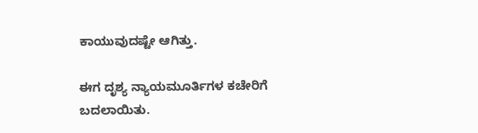ಕಾಯುವುದಷ್ಟೇ ಆಗಿತ್ತು.

ಈಗ ದೃಶ್ಯ ನ್ಯಾಯಮೂರ್ತಿಗಳ ಕಚೇರಿಗೆ ಬದಲಾಯಿತು.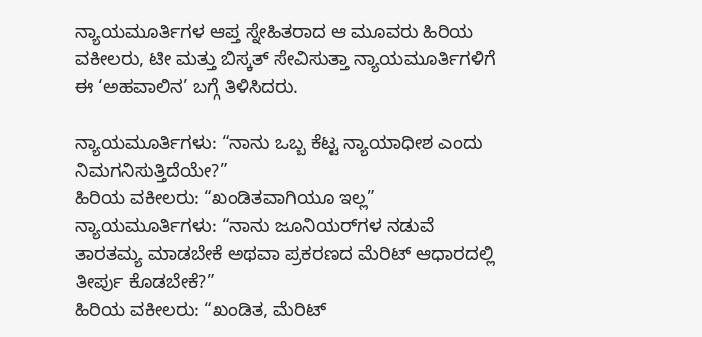ನ್ಯಾಯಮೂರ್ತಿಗಳ ಆಪ್ತ ಸ್ನೇಹಿತರಾದ ಆ ಮೂವರು ಹಿರಿಯ ವಕೀಲರು, ಟೀ ಮತ್ತು ಬಿಸ್ಕತ್ ಸೇವಿಸುತ್ತಾ ನ್ಯಾಯಮೂರ್ತಿಗಳಿಗೆ ಈ ‘ಅಹವಾಲಿನ’ ಬಗ್ಗೆ ತಿಳಿಸಿದರು.

ನ್ಯಾಯಮೂರ್ತಿಗಳು: “ನಾನು ಒಬ್ಬ ಕೆಟ್ಟ ನ್ಯಾಯಾಧೀಶ ಎಂದು ನಿಮಗನಿಸುತ್ತಿದೆಯೇ?”
ಹಿರಿಯ ವಕೀಲರು: “ಖಂಡಿತವಾಗಿಯೂ ಇಲ್ಲ”
ನ್ಯಾಯಮೂರ್ತಿಗಳು: “ನಾನು ಜೂನಿಯರ್‌ಗಳ ನಡುವೆ ತಾರತಮ್ಯ ಮಾಡಬೇಕೆ ಅಥವಾ ಪ್ರಕರಣದ ಮೆರಿಟ್ ಆಧಾರದಲ್ಲಿ ತೀರ್ಪು ಕೊಡಬೇಕೆ?”
ಹಿರಿಯ ವಕೀಲರು: “ಖಂಡಿತ, ಮೆರಿಟ್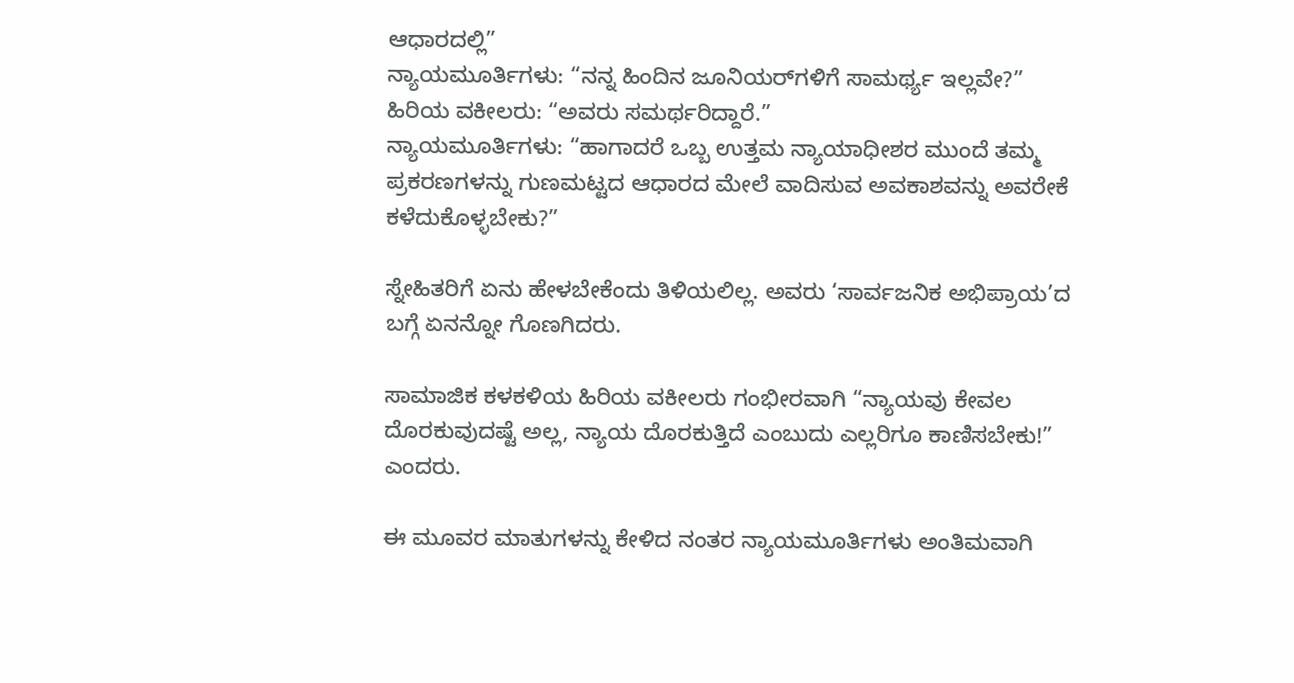ಆಧಾರದಲ್ಲಿ”
ನ್ಯಾಯಮೂರ್ತಿಗಳು: “ನನ್ನ ಹಿಂದಿನ ಜೂನಿಯರ್‌ಗಳಿಗೆ ಸಾಮರ್ಥ್ಯ ಇಲ್ಲವೇ?”
ಹಿರಿಯ ವಕೀಲರು: “ಅವರು ಸಮರ್ಥರಿದ್ದಾರೆ.”
ನ್ಯಾಯಮೂರ್ತಿಗಳು: “ಹಾಗಾದರೆ ಒಬ್ಬ ಉತ್ತಮ ನ್ಯಾಯಾಧೀಶರ ಮುಂದೆ ತಮ್ಮ ಪ್ರಕರಣಗಳನ್ನು ಗುಣಮಟ್ಟದ ಆಧಾರದ ಮೇಲೆ ವಾದಿಸುವ ಅವಕಾಶವನ್ನು ಅವರೇಕೆ ಕಳೆದುಕೊಳ್ಳಬೇಕು?”

ಸ್ನೇಹಿತರಿಗೆ ಏನು ಹೇಳಬೇಕೆಂದು ತಿಳಿಯಲಿಲ್ಲ. ಅವರು ‘ಸಾರ್ವಜನಿಕ ಅಭಿಪ್ರಾಯ’ದ ಬಗ್ಗೆ ಏನನ್ನೋ ಗೊಣಗಿದರು.

ಸಾಮಾಜಿಕ‌ ಕಳಕಳಿಯ ಹಿರಿಯ ವಕೀಲರು ಗಂಭೀರವಾಗಿ “ನ್ಯಾಯವು ಕೇವಲ ದೊರಕುವುದಷ್ಟೆ ಅಲ್ಲ, ನ್ಯಾಯ ದೊರಕುತ್ತಿದೆ ಎಂಬುದು ಎಲ್ಲರಿಗೂ ಕಾಣಿಸಬೇಕು!” ಎಂದರು.

ಈ ಮೂವರ ಮಾತುಗಳನ್ನು ಕೇಳಿದ ನಂತರ ನ್ಯಾಯಮೂರ್ತಿಗಳು ಅಂತಿಮವಾಗಿ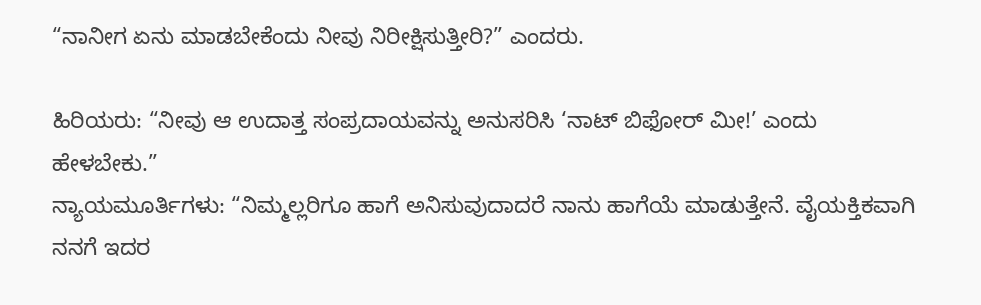“ನಾನೀಗ ಏನು ಮಾಡಬೇಕೆಂದು ನೀವು ನಿರೀಕ್ಷಿಸುತ್ತೀರಿ?” ಎಂದರು.

ಹಿರಿಯರು: “ನೀವು ಆ ಉದಾತ್ತ ಸಂಪ್ರದಾಯವನ್ನು ಅನುಸರಿಸಿ ‘ನಾಟ್ ಬಿಫೋರ್ ಮೀ!’ ಎಂದು ಹೇಳಬೇಕು.”
ನ್ಯಾಯಮೂರ್ತಿಗಳು: “ನಿಮ್ಮಲ್ಲರಿಗೂ ಹಾಗೆ ಅನಿಸುವುದಾದರೆ ನಾನು ಹಾಗೆಯೆ ಮಾಡುತ್ತೇನೆ. ವೈಯಕ್ತಿಕವಾಗಿ ನನಗೆ ಇದರ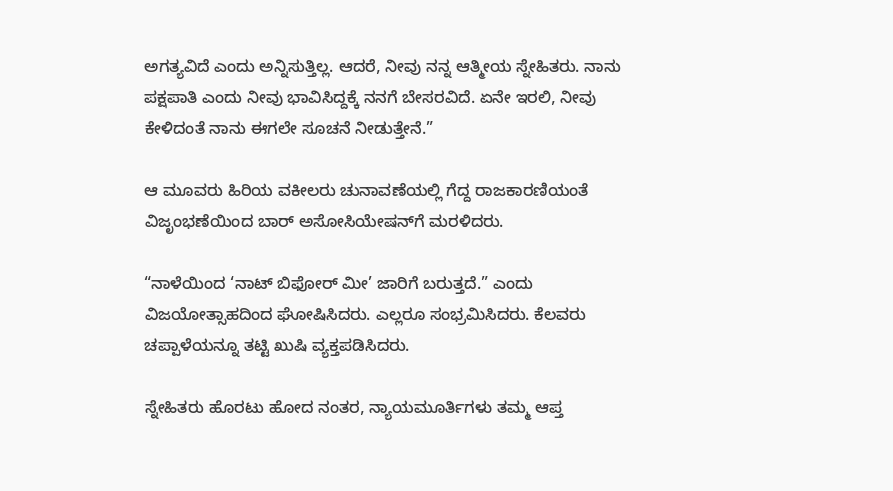ಅಗತ್ಯವಿದೆ ಎಂದು ಅನ್ನಿಸುತ್ತಿಲ್ಲ. ಆದರೆ, ನೀವು ನನ್ನ ಆತ್ಮೀಯ ಸ್ನೇಹಿತರು. ನಾನು ಪಕ್ಷಪಾತಿ ಎಂದು ನೀವು ಭಾವಿಸಿದ್ದಕ್ಕೆ ನನಗೆ ಬೇಸರವಿದೆ. ಏನೇ ಇರಲಿ, ನೀವು ಕೇಳಿದಂತೆ ನಾನು ಈಗಲೇ ಸೂಚನೆ ನೀಡುತ್ತೇನೆ.”

ಆ ಮೂವರು ಹಿರಿಯ ವಕೀಲರು ಚುನಾವಣೆಯಲ್ಲಿ ಗೆದ್ದ ರಾಜಕಾರಣಿಯಂತೆ ವಿಜೃಂಭಣೆಯಿಂದ ಬಾರ್ ಅಸೋಸಿಯೇಷನ್‌ಗೆ ಮರಳಿದರು.

“ನಾಳೆಯಿಂದ ‘ನಾಟ್ ಬಿಫೋರ್ ಮೀ’ ಜಾರಿಗೆ ಬರುತ್ತದೆ.” ಎಂದು ವಿಜಯೋತ್ಸಾಹದಿಂದ ಘೋಷಿಸಿದರು. ಎಲ್ಲರೂ ಸಂಭ್ರಮಿಸಿದರು. ಕೆಲವರು ಚಪ್ಪಾಳೆಯನ್ನೂ ತಟ್ಟಿ ಖುಷಿ ವ್ಯಕ್ತಪಡಿಸಿದರು.

ಸ್ನೇಹಿತರು ಹೊರಟು ಹೋದ ನಂತರ, ನ್ಯಾಯಮೂರ್ತಿಗಳು ತಮ್ಮ ಆಪ್ತ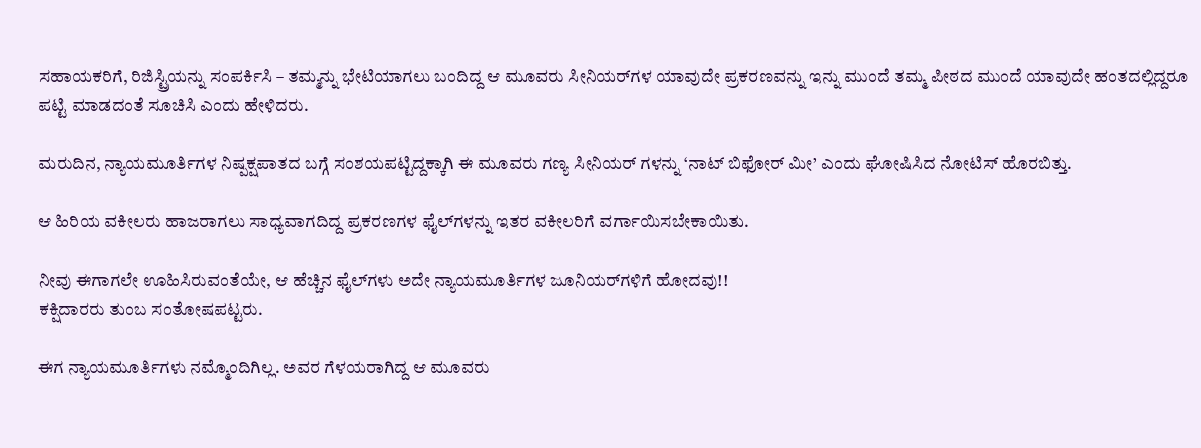ಸಹಾಯಕರಿಗೆ, ರಿಜಿಸ್ಟ್ರಿಯನ್ನು ಸಂಪರ್ಕಿಸಿ – ತಮ್ಮನ್ನು ಭೇಟಿಯಾಗಲು ಬಂದಿದ್ದ ಆ ಮೂವರು ಸೀನಿಯರ್‌ಗಳ ಯಾವುದೇ ಪ್ರಕರಣವನ್ನು ಇನ್ನು ಮುಂದೆ ತಮ್ಮ ಪೀಠದ ಮುಂದೆ ಯಾವುದೇ ಹಂತದಲ್ಲಿದ್ದರೂ ಪಟ್ಟಿ ಮಾಡದಂತೆ ಸೂಚಿಸಿ ಎಂದು ಹೇಳಿದರು.

ಮರುದಿನ, ನ್ಯಾಯಮೂರ್ತಿಗಳ ನಿಷ್ಪಕ್ಷಪಾತದ ಬಗ್ಗೆ ಸಂಶಯಪಟ್ಟಿದ್ದಕ್ಕಾಗಿ ಈ ಮೂವರು ಗಣ್ಯ ಸೀನಿಯರ್ ಗಳನ್ನು ‘ನಾಟ್ ಬಿಫೋರ್ ಮೀ’ ಎಂದು ಘೋಷಿಸಿದ ನೋಟಿಸ್ ಹೊರಬಿತ್ತು.

ಆ ಹಿರಿಯ ವಕೀಲರು ಹಾಜರಾಗಲು ಸಾಧ್ಯವಾಗದಿದ್ದ ಪ್ರಕರಣಗಳ ಫೈಲ್‌ಗಳನ್ನು ಇತರ ವಕೀಲರಿಗೆ ವರ್ಗಾಯಿಸಬೇಕಾಯಿತು.

ನೀವು ಈಗಾಗಲೇ ಊಹಿಸಿರುವಂತೆಯೇ, ಆ ಹೆಚ್ಚಿನ ಫೈಲ್‌ಗಳು ಅದೇ ನ್ಯಾಯಮೂರ್ತಿಗಳ ಜೂನಿಯರ್‌ಗಳಿಗೆ ಹೋದವು!!
ಕಕ್ಷಿದಾರರು ತುಂಬ ಸಂತೋಷಪಟ್ಟರು.

ಈಗ ನ್ಯಾಯಮೂರ್ತಿಗಳು ನಮ್ಮೊಂದಿಗಿಲ್ಲ. ಅವರ ಗೆಳಯರಾಗಿದ್ದ ಆ ಮೂವರು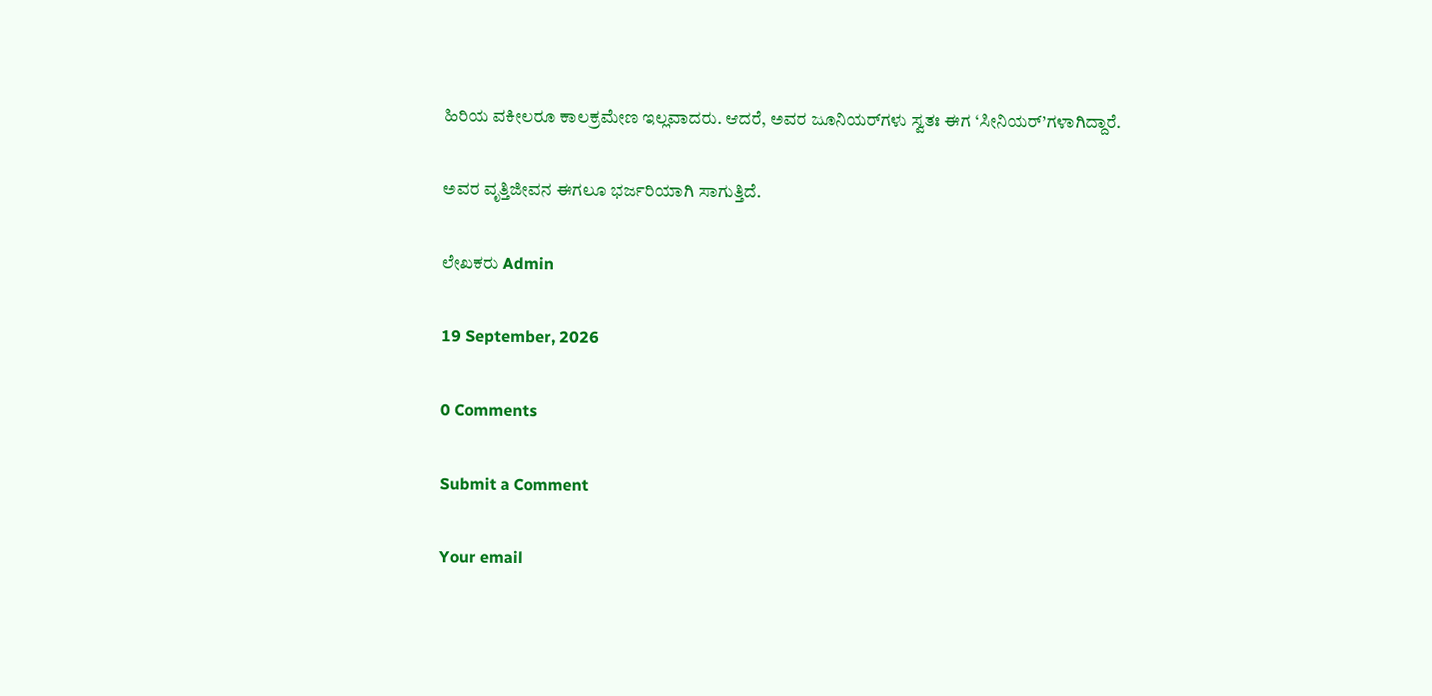ಹಿರಿಯ ವಕೀಲರೂ ಕಾಲಕ್ರಮೇಣ ಇಲ್ಲವಾದರು. ಆದರೆ, ಅವರ ಜೂನಿಯರ್‌ಗಳು ಸ್ವತಃ ಈಗ ‘ಸೀನಿಯರ್’ಗಳಾಗಿದ್ದಾರೆ.

ಅವರ ವೃತ್ತಿಜೀವನ ಈಗಲೂ ಭರ್ಜರಿಯಾಗಿ ಸಾಗುತ್ತಿದೆ.

ಲೇಖಕರು Admin

19 September, 2026

0 Comments

Submit a Comment

Your email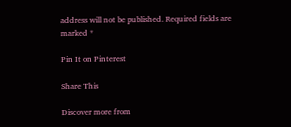address will not be published. Required fields are marked *

Pin It on Pinterest

Share This

Discover more from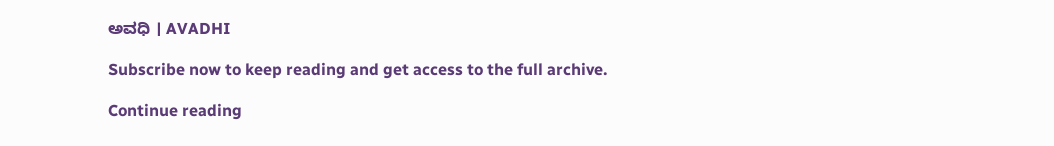ಅವಧಿ । AVADHI

Subscribe now to keep reading and get access to the full archive.

Continue reading